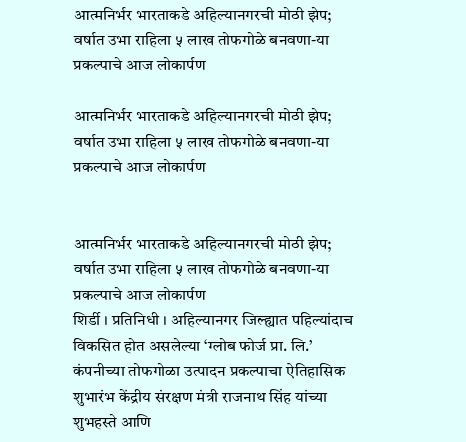आत्मनिर्भर भारताकडे अहिल्यानगरची मोठी झेप; वर्षात उभा राहिला ५ लाख तोफगोळे बनवणा-या प्रकल्पाचे आज लोकार्पण

आत्मनिर्भर भारताकडे अहिल्यानगरची मोठी झेप; वर्षात उभा राहिला ५ लाख तोफगोळे बनवणा-या प्रकल्पाचे आज लोकार्पण


आत्मनिर्भर भारताकडे अहिल्यानगरची मोठी झेप; वर्षात उभा राहिला ५ लाख तोफगोळे बनवणा-या प्रकल्पाचे आज लोकार्पण
शिर्डी । प्रतिनिधी । अहिल्यानगर जिल्ह्यात पहिल्यांदाच विकसित होत असलेल्या ‘ग्लोब फोर्ज प्रा. लि.’ कंपनीच्या तोफगोळा उत्पादन प्रकल्पाचा ऐतिहासिक शुभारंभ केंद्रीय संरक्षण मंत्री राजनाथ सिंह यांच्या शुभहस्ते आणि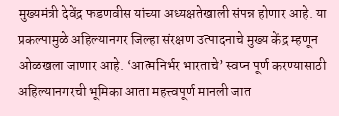मुख्यमंत्री देवेंद्र फडणवीस यांच्या अध्यक्षतेखाली संपन्न होणार आहे. या प्रकल्पामुळे अहिल्यानगर जिल्हा संरक्षण उत्पादनाचे मुख्य केंद्र म्हणून ओळखला जाणार आहे. ‘आत्मनिर्भर भारताचे’ स्वप्न पूर्ण करण्यासाठी अहिल्यानगरची भूमिका आता महत्त्वपूर्ण मानली जात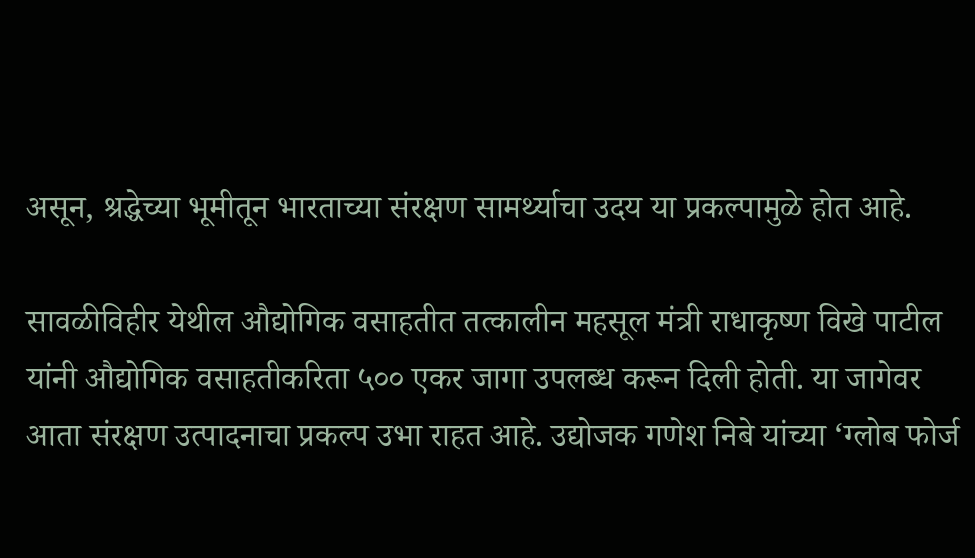असून, श्रद्धेच्या भूमीतून भारताच्या संरक्षण सामर्थ्याचा उदय या प्रकल्पामुळे होत आहे.

सावळीविहीर येथील औद्योगिक वसाहतीत तत्कालीन महसूल मंत्री राधाकृष्ण विखे पाटील यांनी औद्योगिक वसाहतीकरिता ५०० एकर जागा उपलब्ध करून दिली होती. या जागेवर आता संरक्षण उत्पादनाचा प्रकल्प उभा राहत आहे. उद्योजक गणेश निबे यांच्या ‘ग्लोब फोर्ज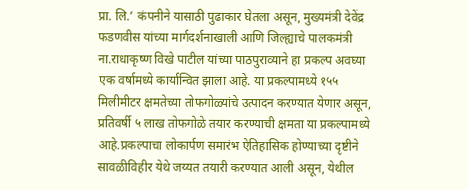प्रा. लि.’ कंपनीने यासाठी पुढाकार घेतला असून, मुख्यमंत्री देवेंद्र फडणवीस यांच्या मार्गदर्शनाखाली आणि जिल्ह्याचे पालकमंत्री ना.राधाकृष्ण विखे पाटील यांच्या पाठपुराव्याने हा प्रकल्प अवघ्या एक वर्षामध्ये कार्यान्वित झाला आहे. या प्रकल्पामध्ये १५५ मिलीमीटर क्षमतेच्या तोफगोळ्यांचे उत्पादन करण्यात येणार असून, प्रतिवर्षी ५ लाख तोफगोळे तयार करण्याची क्षमता या प्रकल्पामध्ये आहे.प्रकल्पाचा लोकार्पण समारंभ ऐतिहासिक होण्याच्या दृष्टीने सावळीविहीर येथे जय्यत तयारी करण्यात आली असून, येथील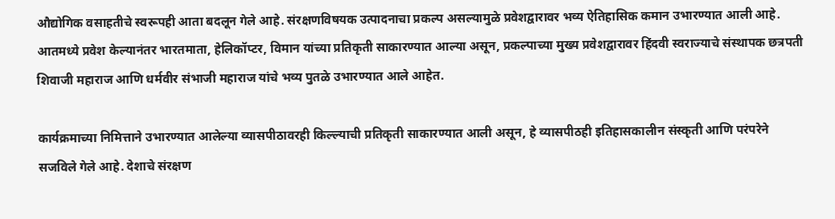औद्योगिक वसाहतीचे स्वरूपही आता बदलून गेले आहे. संरक्षणविषयक उत्पादनाचा प्रकल्प असल्यामुळे प्रवेशद्वारावर भव्य ऐतिहासिक कमान उभारण्यात आली आहे. आतमध्ये प्रवेश केल्यानंतर भारतमाता, हेलिकॉप्टर, विमान यांच्या प्रतिकृती साकारण्यात आल्या असून, प्रकल्पाच्या मुख्य प्रवेशद्वारावर हिंदवी स्वराज्याचे संस्थापक छत्रपती शिवाजी महाराज आणि धर्मवीर संभाजी महाराज यांचे भव्य पुतळे उभारण्यात आले आहेत.

कार्यक्रमाच्या निमित्ताने उभारण्यात आलेल्या व्यासपीठावरही किल्ल्याची प्रतिकृती साकारण्यात आली असून, हे व्यासपीठही इतिहासकालीन संस्कृती आणि परंपरेने सजविले गेले आहे. देशाचे संरक्षण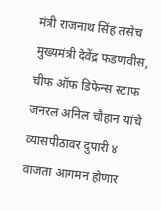मंत्री राजनाथ सिंह तसेच मुख्यमंत्री देवेंद्र फडणवीस, चीफ ऑफ डिफेन्स स्टाफ जनरल अनिल चौहान यांचे व्यासपीठावर दुपारी ४ वाजता आगमन होणार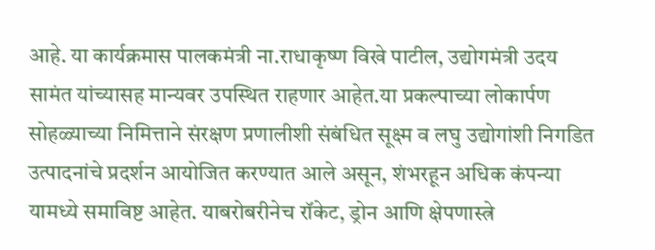आहे. या कार्यक्रमास पालकमंत्री ना.राधाकृष्ण विखे पाटील, उद्योगमंत्री उदय सामंत यांच्यासह मान्यवर उपस्थित राहणार आहेत.या प्रकल्पाच्या लोकार्पण सोहळ्याच्या निमित्ताने संरक्षण प्रणालीशी संबंधित सूक्ष्म व लघु उद्योगांशी निगडित उत्पादनांचे प्रदर्शन आयोजित करण्यात आले असून, शंभरहून अधिक कंपन्या यामध्ये समाविष्ट आहेत. याबरोबरीनेच रॉकेट, ड्रोन आणि क्षेपणास्त्रे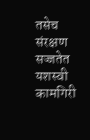तसेच संरक्षण सज्जतेत यशस्वी कामगिरी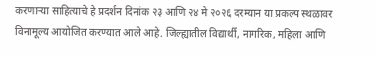करणाऱ्या साहित्याचे हे प्रदर्शन दिनांक २३ आणि २४ मे २०२६ दरम्यान या प्रकल्प स्थळावर विनामूल्य आयोजित करण्यात आले आहे. जिल्ह्यातील विद्यार्थी, नागरिक, महिला आणि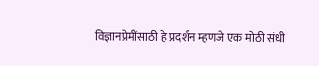विज्ञानप्रेमींसाठी हे प्रदर्शन म्हणजे एक मोठी संधी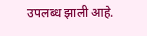उपलब्ध झाली आहे.